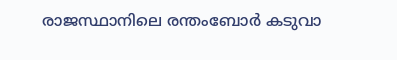രാജസ്ഥാനിലെ രന്തംബോർ കടുവാ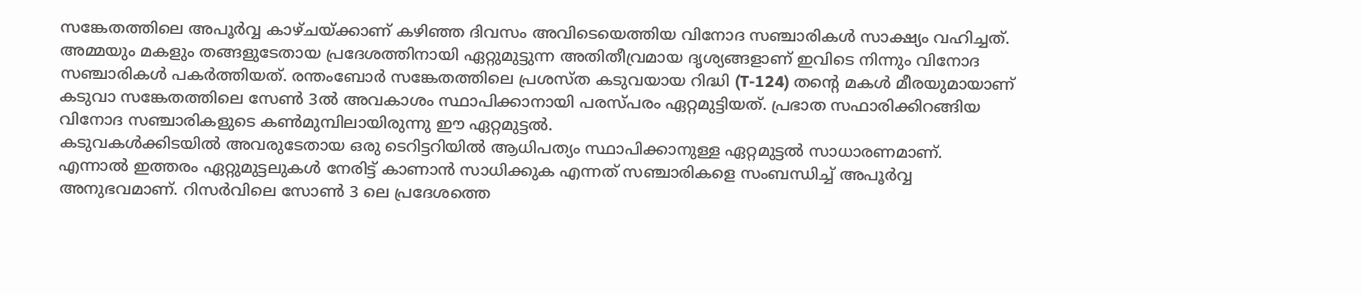സങ്കേതത്തിലെ അപൂർവ്വ കാഴ്ചയ്ക്കാണ് കഴിഞ്ഞ ദിവസം അവിടെയെത്തിയ വിനോദ സഞ്ചാരികൾ സാക്ഷ്യം വഹിച്ചത്. അമ്മയും മകളും തങ്ങളുടേതായ പ്രദേശത്തിനായി ഏറ്റുമുട്ടുന്ന അതിതീവ്രമായ ദൃശ്യങ്ങളാണ് ഇവിടെ നിന്നും വിനോദ സഞ്ചാരികൾ പകർത്തിയത്. രന്തംബോർ സങ്കേതത്തിലെ പ്രശസ്ത കടുവയായ റിദ്ധി (T-124) തന്റെ മകൾ മീരയുമായാണ് കടുവാ സങ്കേതത്തിലെ സേൺ 3ൽ അവകാശം സ്ഥാപിക്കാനായി പരസ്പരം ഏറ്റമുട്ടിയത്. പ്രഭാത സഫാരിക്കിറങ്ങിയ വിനോദ സഞ്ചാരികളുടെ കൺമുമ്പിലായിരുന്നു ഈ ഏറ്റമുട്ടൽ.
കടുവകൾക്കിടയിൽ അവരുടേതായ ഒരു ടെറിട്ടറിയിൽ ആധിപത്യം സ്ഥാപിക്കാനുള്ള ഏറ്റമുട്ടൽ സാധാരണമാണ്. എന്നാൽ ഇത്തരം ഏറ്റുമുട്ടലുകൾ നേരിട്ട് കാണാൻ സാധിക്കുക എന്നത് സഞ്ചാരികളെ സംബന്ധിച്ച് അപൂർവ്വ അനുഭവമാണ്. റിസർവിലെ സോൺ 3 ലെ പ്രദേശത്തെ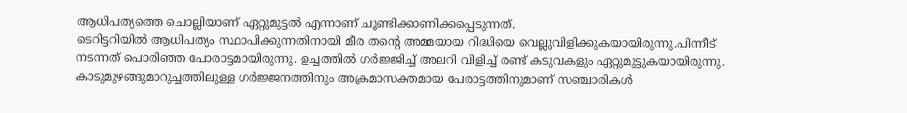ആധിപത്യത്തെ ചൊല്ലിയാണ് ഏറ്റുമുട്ടൽ എന്നാണ് ചൂണ്ടിക്കാണിക്കപ്പെടുന്നത്.
ടെറിട്ടറിയിൽ ആധിപത്യം സ്ഥാപിക്കുന്നതിനായി മീര തൻ്റെ അമ്മയായ റിദ്ധിയെ വെല്ലുവിളിക്കുകയായിരുന്നു.പിന്നീട് നടന്നത് പൊരിഞ്ഞ പോരാട്ടമായിരുന്നു. ഉച്ചത്തിൽ ഗർജ്ജിച്ച് അലറി വിളിച്ച് രണ്ട് കടുവകളും ഏറ്റുമുട്ടുകയായിരുന്നു. കാടുമുഴങ്ങുമാറുച്ചത്തിലുള്ള ഗർജ്ജനത്തിനും അക്രമാസക്തമായ പേരാട്ടത്തിനുമാണ് സഞ്ചാരികൾ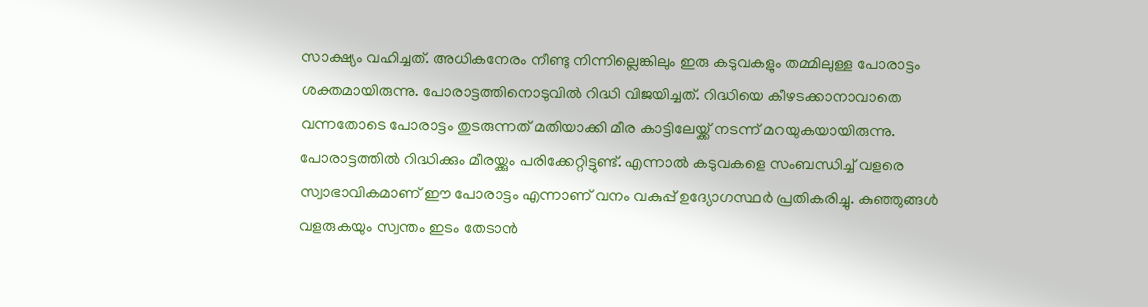സാക്ഷ്യം വഹിച്ചത്. അധികനേരം നീണ്ടു നിന്നില്ലെങ്കിലും ഇരു കടുവകളും തമ്മിലുള്ള പോരാട്ടം ശക്തമായിരുന്നു. പോരാട്ടത്തിനൊടുവിൽ റിദ്ധി വിജയിച്ചത്. റിദ്ധിയെ കീഴടക്കാനാവാതെ വന്നതോടെ പോരാട്ടം തുടരുന്നത് മതിയാക്കി മീര കാട്ടിലേയ്ക്ക് നടന്ന് മറയുകയായിരുന്നു.
പോരാട്ടത്തിൽ റിദ്ധിക്കും മീരയ്ക്കും പരിക്കേറ്റിട്ടുണ്ട്. എന്നാൽ കടുവകളെ സംബന്ധിച്ച് വളരെ സ്വാഭാവികമാണ് ഈ പോരാട്ടം എന്നാണ് വനം വകുപ്പ് ഉദ്യോഗസ്ഥർ പ്രതികരിച്ചു. കുഞ്ഞുങ്ങൾ വളരുകയും സ്വന്തം ഇടം തേടാൻ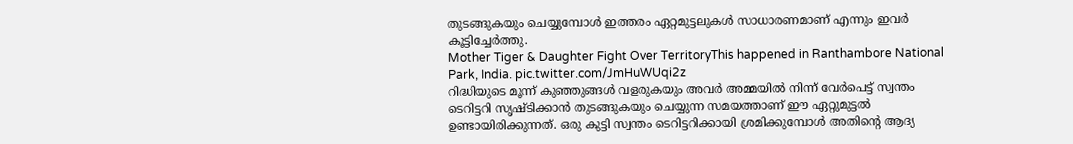തുടങ്ങുകയും ചെയ്യുമ്പോൾ ഇത്തരം ഏറ്റമുട്ടലുകൾ സാധാരണമാണ് എന്നും ഇവർ കൂട്ടിച്ചേർത്തു.
Mother Tiger & Daughter Fight Over TerritoryThis happened in Ranthambore National Park, India. pic.twitter.com/JmHuWUqi2z
റിദ്ധിയുടെ മൂന്ന് കുഞ്ഞുങ്ങൾ വളരുകയും അവർ അമ്മയിൽ നിന്ന് വേർപെട്ട് സ്വന്തം ടെറിട്ടറി സൃഷ്ടിക്കാൻ തുടങ്ങുകയും ചെയ്യുന്ന സമയത്താണ് ഈ ഏറ്റുമുട്ടൽ ഉണ്ടായിരിക്കുന്നത്. ഒരു കുട്ടി സ്വന്തം ടെറിട്ടറിക്കായി ശ്രമിക്കുമ്പോൾ അതിന്റെ ആദ്യ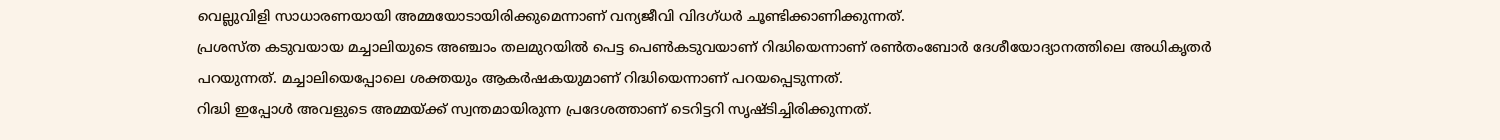വെല്ലുവിളി സാധാരണയായി അമ്മയോടായിരിക്കുമെന്നാണ് വന്യജീവി വിദഗ്ധർ ചൂണ്ടിക്കാണിക്കുന്നത്.
പ്രശസ്ത കടുവയായ മച്ചാലിയുടെ അഞ്ചാം തലമുറയിൽ പെട്ട പെൺകടുവയാണ് റിദ്ധിയെന്നാണ് രൺതംബോർ ദേശീയോദ്യാനത്തിലെ അധികൃതർ പറയുന്നത്. മച്ചാലിയെപ്പോലെ ശക്തയും ആകർഷകയുമാണ് റിദ്ധിയെന്നാണ് പറയപ്പെടുന്നത്.
റിദ്ധി ഇപ്പോൾ അവളുടെ അമ്മയ്ക്ക് സ്വന്തമായിരുന്ന പ്രദേശത്താണ് ടെറിട്ടറി സൃഷ്ടിച്ചിരിക്കുന്നത്.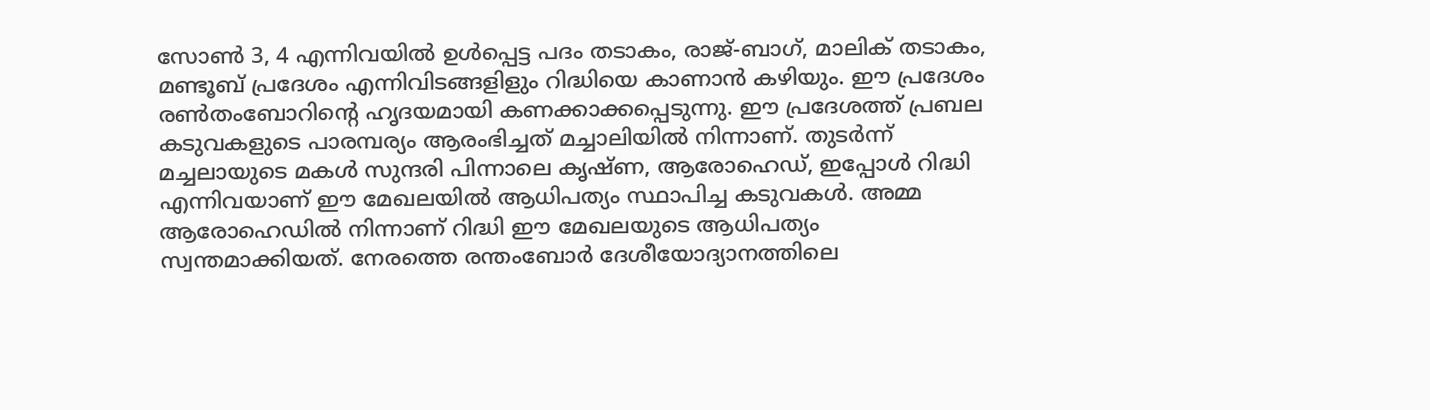സോൺ 3, 4 എന്നിവയിൽ ഉൾപ്പെട്ട പദം തടാകം, രാജ്-ബാഗ്, മാലിക് തടാകം, മണ്ടൂബ് പ്രദേശം എന്നിവിടങ്ങളിളും റിദ്ധിയെ കാണാൻ കഴിയും. ഈ പ്രദേശം രൺതംബോറിന്റെ ഹൃദയമായി കണക്കാക്കപ്പെടുന്നു. ഈ പ്രദേശത്ത് പ്രബല കടുവകളുടെ പാരമ്പര്യം ആരംഭിച്ചത് മച്ചാലിയിൽ നിന്നാണ്. തുടർന്ന് മച്ചലായുടെ മകൾ സുന്ദരി പിന്നാലെ കൃഷ്ണ, ആരോഹെഡ്, ഇപ്പോൾ റിദ്ധി എന്നിവയാണ് ഈ മേഖലയിൽ ആധിപത്യം സ്ഥാപിച്ച കടുവകൾ. അമ്മ ആരോഹെഡിൽ നിന്നാണ് റിദ്ധി ഈ മേഖലയുടെ ആധിപത്യം സ്വന്തമാക്കിയത്. നേരത്തെ രന്തംബോർ ദേശീയോദ്യാനത്തിലെ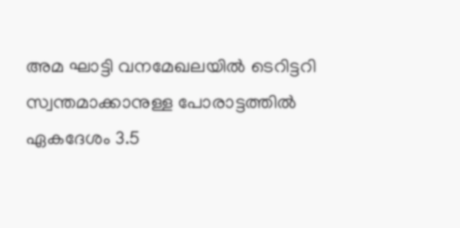അമ ഘാട്ടി വനമേഖലയിൽ ടെറിട്ടറി സ്വന്തമാക്കാനുള്ള പോരാട്ടത്തിൽ ഏകദേശം 3.5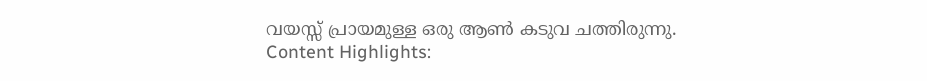വയസ്സ് പ്രായമുള്ള ഒരു ആൺ കടുവ ചത്തിരുന്നു.
Content Highlights: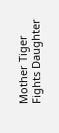Mother Tiger Fights Daughter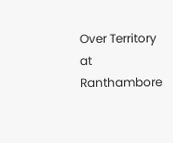Over Territory at Ranthambore